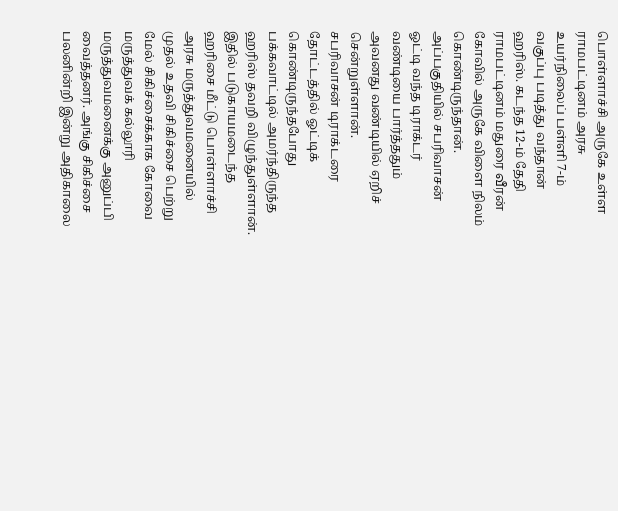பொள்ளாச்சி அருகே உள்ள ராமபட்டினம் அரசு உயர்நிலைப் பள்ளி 7-ம் வகுப்பு படித்து வந்தான் ஹரிஸ். கடந்த 12-ம் தேதி ராமபட்டினம் மதுரை வீரன் கோவில் அருகே விளை நிலம் கொண்டிருந்தான். அப்பகுதியில் சபரிவாசன் ஓட்டி வந்த டிராக்டர் வண்டியை பார்த்ததும் அவனது வண்டியில் ஏறிச் சென்றுள்ளான்.
சபரிவாசன் டிராக்டரை தோட்டத்தில் ஓட்டிக் கொண்டிருந்தபோது பக்கவாட்டில் அமர்ந்திருந்த ஹரிஸ் தவறி விழுந்துள்ளான். இதில் படுகாயமடைந்த ஹரிசை மீட்டு பொள்ளாச்சி அரசு மருத்துவமனையில் முதல் உதவி சிகிச்சை பெற்று மேல் சிகிச்சைக்காக கோவை மருத்துவக் கல்லூரி மருத்துவமனைக்கு அனுப்பி வைத்தனர். அங்கு சிகிச்சை பலனின்றி இன்று அதிகாலை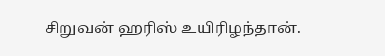சிறுவன் ஹரிஸ் உயிரிழந்தான்.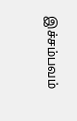இச்சம்பவம்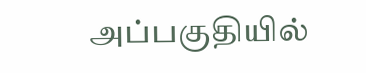அப்பகுதியில்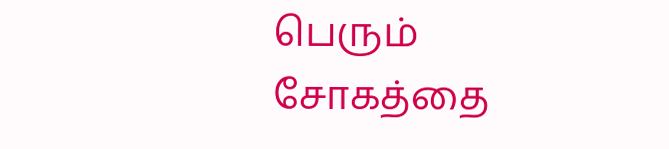பெரும் சோகத்தை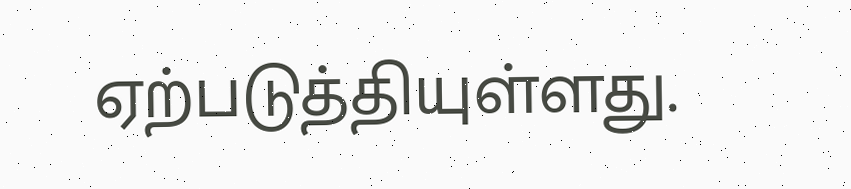ஏற்படுத்தியுள்ளது.